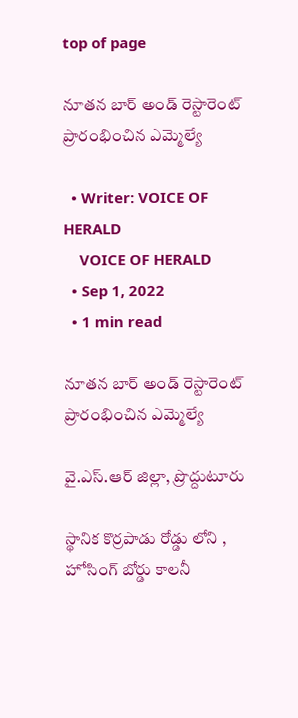top of page

నూతన బార్ అండ్ రెస్టారెంట్ ప్రారంభించిన ఎమ్మెల్యే

  • Writer: VOICE OF HERALD
    VOICE OF HERALD
  • Sep 1, 2022
  • 1 min read

నూతన బార్ అండ్ రెస్టారెంట్ ప్రారంభించిన ఎమ్మెల్యే

వై.ఎస్.ఆర్ జిల్లా, ప్రొద్దుటూరు

స్థానిక కొర్రపాడు రోడ్డు లోని , హోసింగ్ బోర్డు కాలనీ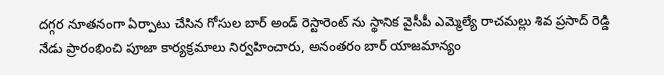దగ్గర నూతనంగా ఏర్పాటు చేసిన గోసుల బార్ అండ్ రెస్టారెంట్ ను స్థానిక వైసీపీ ఎమ్మెల్యే రాచమల్లు శివ ప్రసాద్ రెడ్డి నేడు ప్రారంభించి పూజా కార్యక్రమాలు నిర్వహించారు, అనంతరం బార్ యాజమాన్యం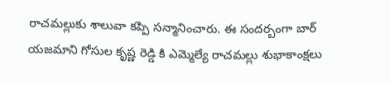రాచమల్లుకు శాలువా కప్పి సన్మానించారు. ఈ సందర్బంగా బార్ యజమాని గోసుల కృష్ణ రెడ్డి కి ఎమ్మెల్యే రాచమల్లు శుభాకాంక్షలు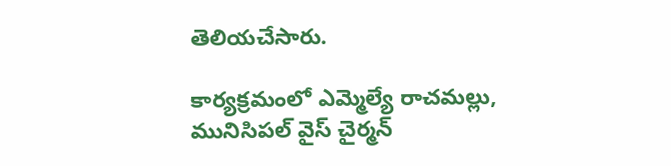తెలియచేసారు.

కార్యక్రమంలో ఎమ్మెల్యే రాచమల్లు, మునిసిపల్ వైస్ చైర్మన్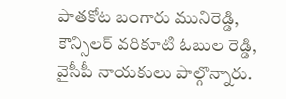పాతకోట బంగారు మునిరెడ్డి, కౌన్సిలర్ వరికూటి ఓబుల రెడ్డి, వైసీపీ నాయకులు పాల్గొన్నారు.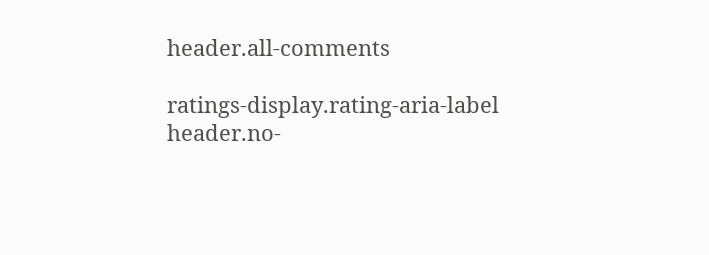header.all-comments

ratings-display.rating-aria-label
header.no-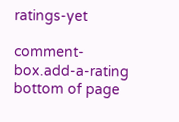ratings-yet

comment-box.add-a-rating
bottom of page